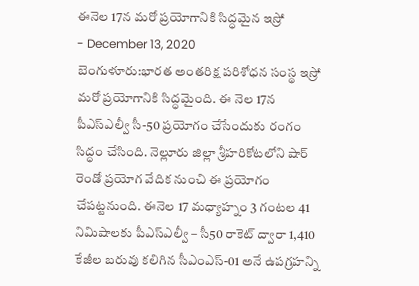ఈనెల 17న మరో ప్రయోగానికి సిద్ధమైన ఇస్రో
- December 13, 2020
బెంగుళూరు:భారత అంతరిక్ష పరిశోధన సంస్థ ఇస్రో మరో ప్రయోగానికి సిద్ధమైంది. ఈ నెల 17న పీఎస్ఎల్వీ సీ-50 ప్రయోగం చేసేందుకు రంగం సిద్ధం చేసింది. నెల్లూరు జిల్లా శ్రీహరికోటలోని షార్ రెండో ప్రయోగ వేదిక నుంచి ఈ ప్రయోగం చేపట్టనుంది. ఈనెల 17 మధ్యాహ్నం 3 గంటల 41 నిమిషాలకు పీఎస్ఎల్వీ – సీ50 రాకెట్ ద్వారా 1,410 కేజీల బరువు కలిగిన సీఎంఎస్-01 అనే ఉపగ్రహన్ని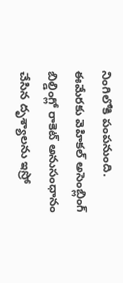నింగిలోకి పంపనుంది. ఈమేరకు వెహికల్ అసెంబ్లింగ్ బిల్డింగ్లో రాకెట్ అనుసంధానం చేసిన దృశ్యాలను ఇస్రో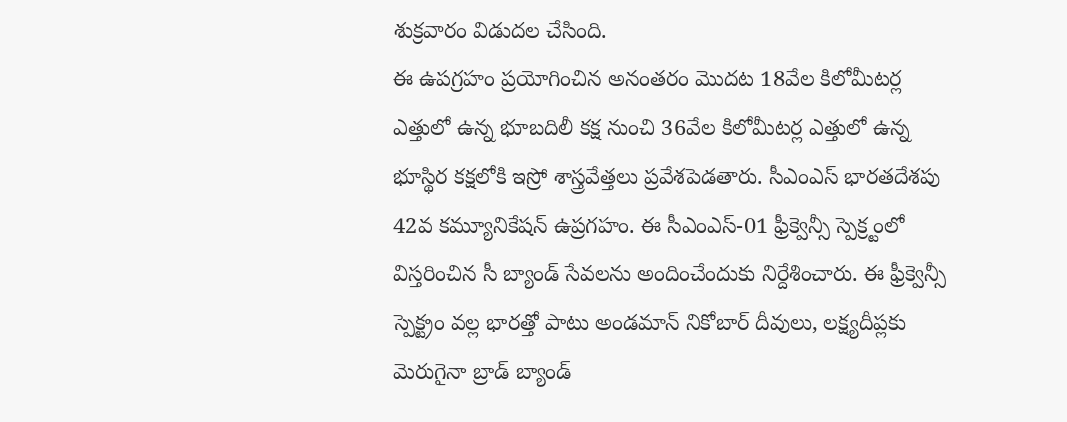శుక్రవారం విడుదల చేసింది.
ఈ ఉపగ్రహం ప్రయోగించిన అనంతరం మొదట 18వేల కిలోమీటర్ల ఎత్తులో ఉన్న భూబదిలీ కక్ష నుంచి 36వేల కిలోమీటర్ల ఎత్తులో ఉన్న భూస్థిర కక్షలోకి ఇస్రో శాస్త్రవేత్తలు ప్రవేశపెడతారు. సీఎంఎస్ భారతదేశపు 42వ కమ్యూనికేషన్ ఉప్రగహం. ఈ సీఎంఎస్-01 ఫ్రీక్వెన్సీ స్పెక్ర్టంలో విస్తరించిన సీ బ్యాండ్ సేవలను అందించేందుకు నిర్దేశించారు. ఈ ఫ్రీక్వెన్సీ స్పెక్ట్రం వల్ల భారత్తో పాటు అండమాన్ నికోబార్ దీవులు, లక్ష్యదీప్లకు మెరుగైనా బ్రాడ్ బ్యాండ్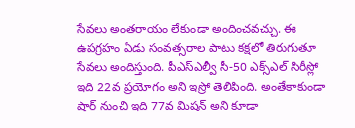సేవలు అంతరాయం లేకుండా అందించవచ్చు. ఈ ఉపగ్రహం ఏడు సంవత్సరాల పాటు కక్షలో తిరుగుతూ సేవలు అందిస్తుంది. పీఎస్ఎల్వీ సీ-50 ఎక్స్ఎల్ సిరీస్లో ఇది 22వ ప్రయోగం అని ఇస్రో తెలిపింది. అంతేకాకుండా షార్ నుంచి ఇది 77వ మిషన్ అని కూడా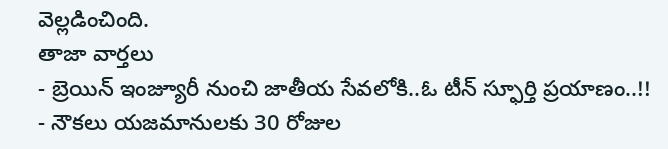వెల్లడించింది.
తాజా వార్తలు
- బ్రెయిన్ ఇంజ్యూరీ నుంచి జాతీయ సేవలోకి..ఓ టీన్ స్ఫూర్తి ప్రయాణం..!!
- నౌకలు యజమానులకు 30 రోజుల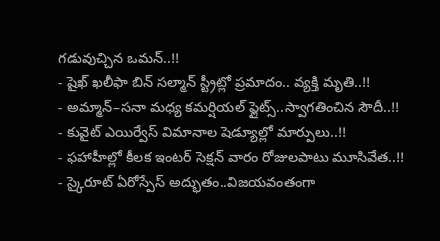గడువుచ్చిన ఒమన్..!!
- షైఖ్ ఖలీఫా బిన్ సల్మాన్ స్ట్రీట్లో ప్రమాదం.. వ్యక్తి మృతి..!!
- అమ్మాన్–సనా మధ్య కమర్షియల్ ఫ్లైట్స్..స్వాగతించిన సౌదీ..!!
- కువైట్ ఎయిర్వేస్ విమానాల షెడ్యూల్లో మార్పులు..!!
- ఫహాహీల్లో కీలక ఇంటర్ సెక్షన్ వారం రోజులపాటు మూసివేత..!!
- స్కైరూట్ ఏరోస్పేస్ అద్భుతం..విజయవంతంగా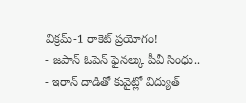విక్రమ్-1 రాకెట్ ప్రయోగం!
- జపాన్ ఓపెన్ ఫైనల్కు పీవీ సింధు..
- ఇరాన్ దాడితో కువైట్లో విద్యుత్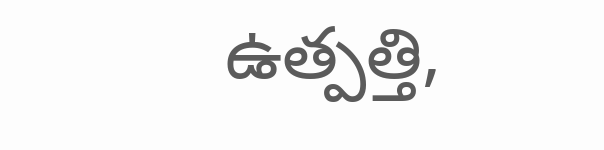ఉత్పత్తి,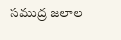సముద్ర జలాల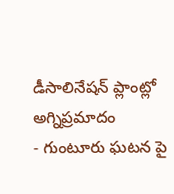డీసాలినేషన్ ప్లాంట్లో అగ్నిప్రమాదం
- గుంటూరు ఘటన పై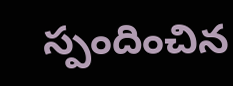స్పందించిన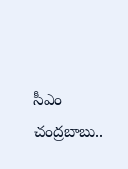సీఎం చంద్రబాబు..